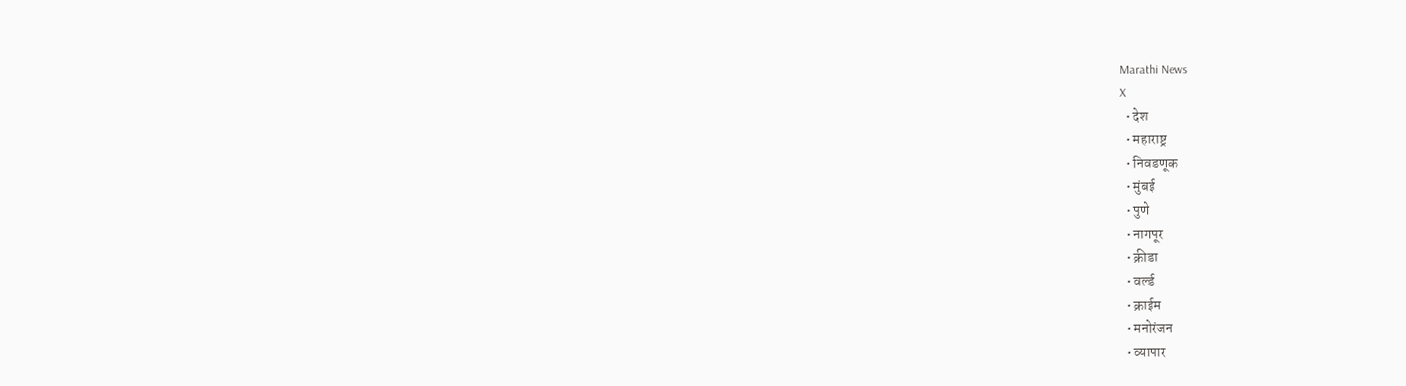Marathi News
X
  • देश
  • महाराष्ट्र
  • निवडणूक
  • मुंबई
  • पुणे
  • नागपूर
  • क्रीडा
  • वर्ल्ड
  • क्राईम
  • मनोरंजन
  • व्यापार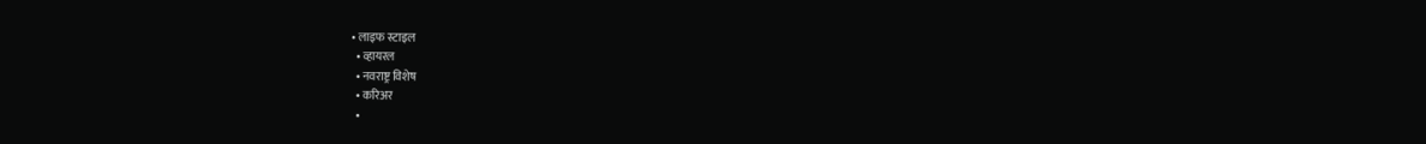• लाइफ स्टाइल
  • व्हायरल
  • नवराष्ट्र विशेष
  • करिअर
  •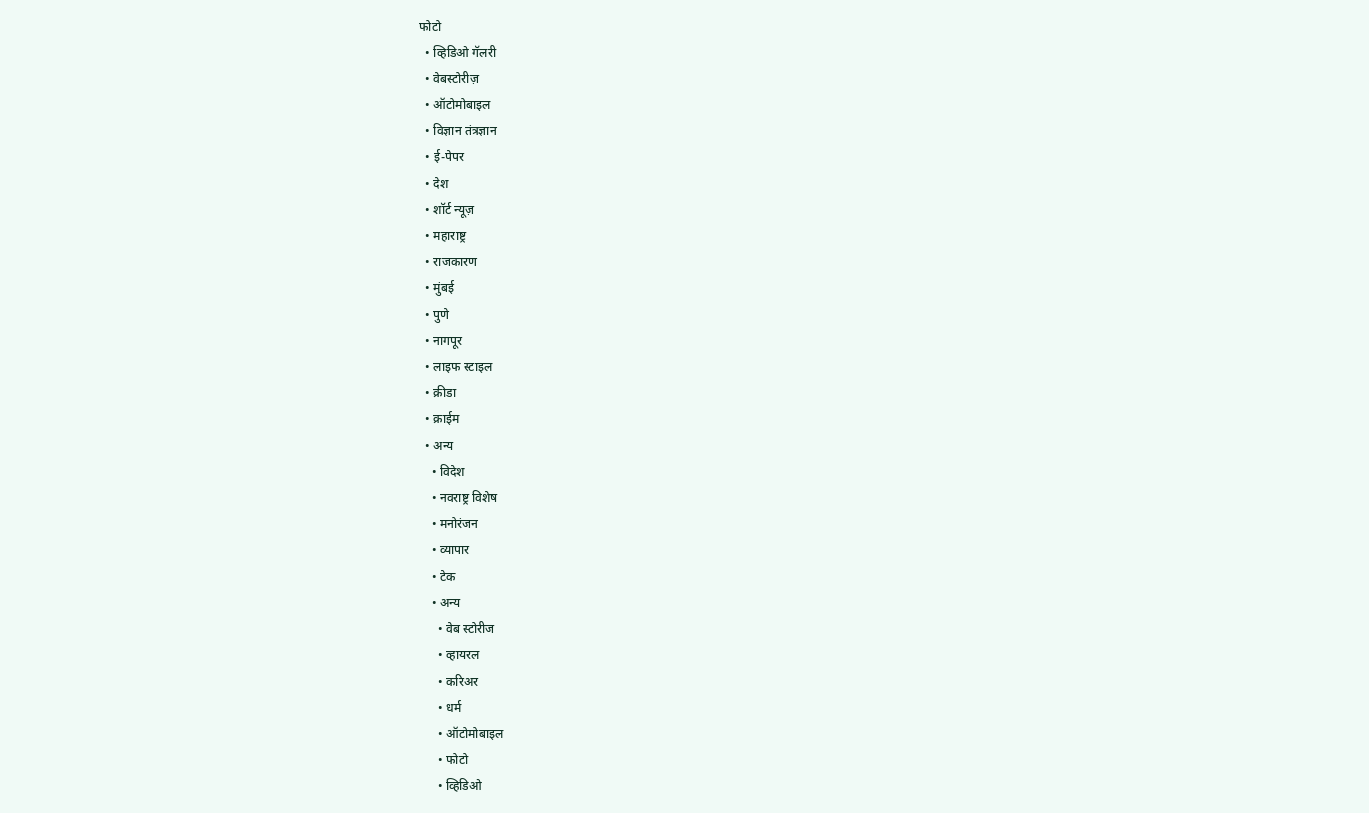फोटो
  • व्हिडिओ गॅलरी
  • वेबस्टोरीज़
  • ऑटोमोबाइल
  • विज्ञान तंत्रज्ञान
  • ई-पेपर
  • देश
  • शॉर्ट न्यूज़
  • महाराष्ट्र
  • राजकारण
  • मुंबई
  • पुणे
  • नागपूर
  • लाइफ स्टाइल
  • क्रीडा
  • क्राईम
  • अन्य
    • विदेश
    • नवराष्ट्र विशेष
    • मनोरंजन
    • व्यापार
    • टेक
    • अन्य
      • वेब स्टोरीज
      • व्हायरल
      • करिअर
      • धर्म
      • ऑटोमोबाइल
      • फोटो
      • व्हिडिओ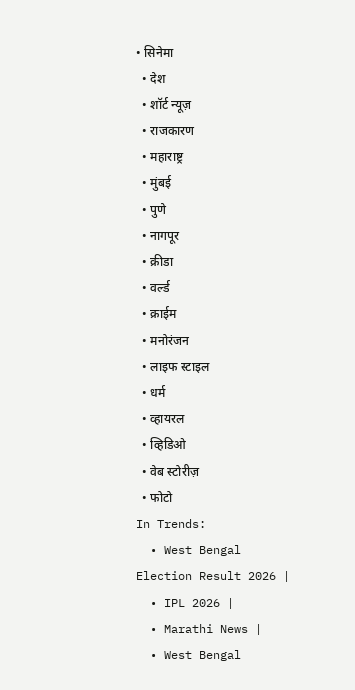• सिनेमा
  • देश
  • शॉर्ट न्यूज़
  • राजकारण
  • महाराष्ट्र
  • मुंबई
  • पुणे
  • नागपूर
  • क्रीडा
  • वर्ल्ड
  • क्राईम
  • मनोरंजन
  • लाइफ स्टाइल
  • धर्म
  • व्हायरल
  • व्हिडिओ
  • वेब स्टोरीज़
  • फोटो
In Trends:
  • West Bengal Election Result 2026 |
  • IPL 2026 |
  • Marathi News |
  • West Bengal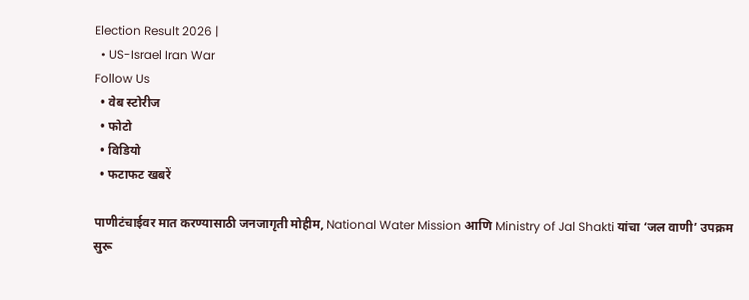Election Result 2026 |
  • US-Israel Iran War
Follow Us
  • वेब स्टोरीज
  • फोटो
  • विडियो
  • फटाफट खबरें

पाणीटंचाईवर मात करण्यासाठी जनजागृती मोहीम, National Water Mission आणि Ministry of Jal Shakti यांचा ‘जल वाणी’ उपक्रम सुरू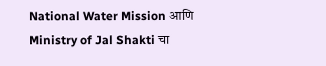National Water Mission आणि Ministry of Jal Shakti चा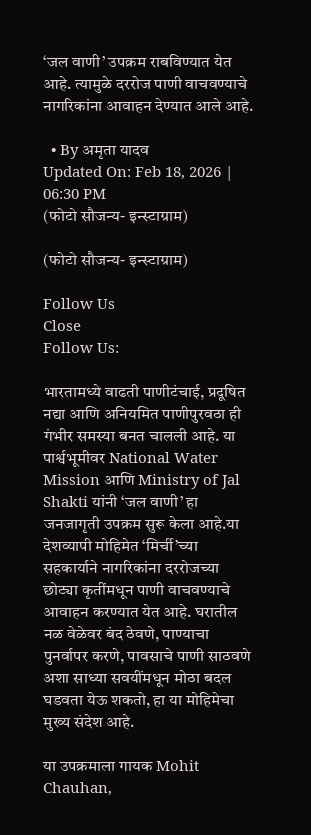‘जल वाणी’ उपक्रम राबविण्यात येत आहे. त्यामुळे दररोज पाणी वाचवण्याचे नागरिकांना आवाहन देण्यात आले आहे.

  • By अमृता यादव
Updated On: Feb 18, 2026 | 06:30 PM
(फोटो सौजन्य- इन्स्टाग्राम)

(फोटो सौजन्य- इन्स्टाग्राम)

Follow Us
Close
Follow Us:

भारतामध्ये वाढती पाणीटंचाई, प्रदूषित नद्या आणि अनियमित पाणीपुरवठा ही गंभीर समस्या बनत चालली आहे. या पार्श्वभूमीवर National Water Mission आणि Ministry of Jal Shakti यांनी ‘जल वाणी’ हा जनजागृती उपक्रम सुरू केला आहे.या देशव्यापी मोहिमेत ‘मिर्ची’च्या सहकार्याने नागरिकांना दररोजच्या छोट्या कृतींमधून पाणी वाचवण्याचे आवाहन करण्यात येत आहे. घरातील नळ वेळेवर बंद ठेवणे, पाण्याचा पुनर्वापर करणे, पावसाचे पाणी साठवणे अशा साध्या सवयींमधून मोठा बदल घडवता येऊ शकतो, हा या मोहिमेचा मुख्य संदेश आहे.

या उपक्रमाला गायक Mohit Chauhan,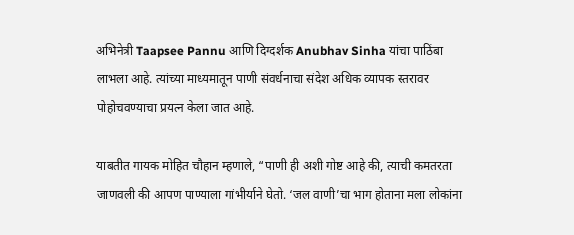अभिनेत्री Taapsee Pannu आणि दिग्दर्शक Anubhav Sinha यांचा पाठिंबा लाभला आहे. त्यांच्या माध्यमातून पाणी संवर्धनाचा संदेश अधिक व्यापक स्तरावर पोहोचवण्याचा प्रयत्न केला जात आहे.

याबतीत गायक मोहित चौहान म्हणाले, “पाणी ही अशी गोष्ट आहे की, त्याची कमतरता जाणवली की आपण पाण्याला गांभीर्याने घेतो. ‘जल वाणी’चा भाग होताना मला लोकांना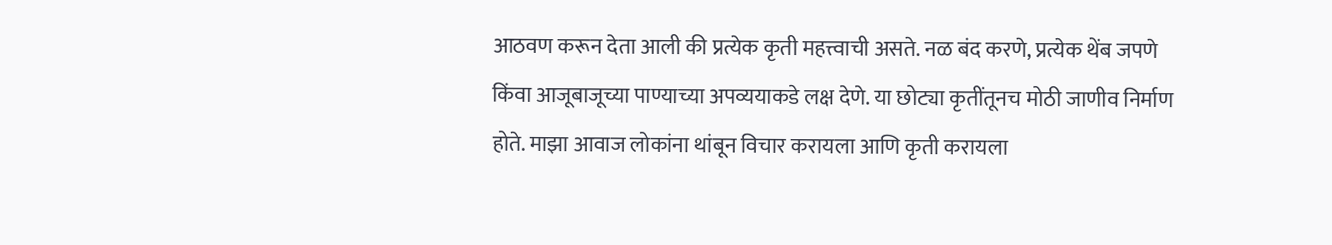आठवण करून देता आली की प्रत्येक कृती महत्त्वाची असते. नळ बंद करणे, प्रत्येक थेंब जपणे किंवा आजूबाजूच्या पाण्याच्या अपव्ययाकडे लक्ष देणे. या छोट्या कृतींतूनच मोठी जाणीव निर्माण होते. माझा आवाज लोकांना थांबून विचार करायला आणि कृती करायला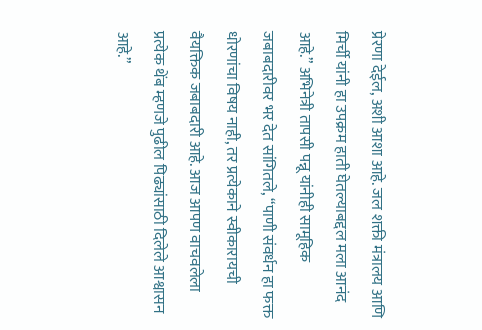प्रेरणा देईल, अशी आशा आहे. जल शक्ती मंत्रालय आणि मिर्ची यांनी हा उपक्रम हाती घेतल्याबद्दल मला आनंद आहे.” अभिनेत्री तापसी पन्नू यांनीही सामूहिक जबाबदारीवर भर देत सांगितले, “पाणी संवर्धन हा फक्त धोरणांचा विषय नाही, तर प्रत्येकाने स्वीकारायची वैयक्तिक जबाबदारी आहे. आज आपण वाचवलेला प्रत्येक थेंब म्हणजे पुढील पिढ्यांसाठी दिलेले आश्वासन आहे.”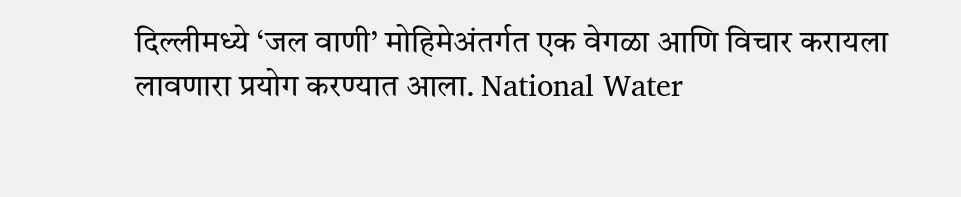दिल्लीमध्ये ‘जल वाणी’ मोहिमेअंतर्गत एक वेगळा आणि विचार करायला लावणारा प्रयोग करण्यात आला. National Water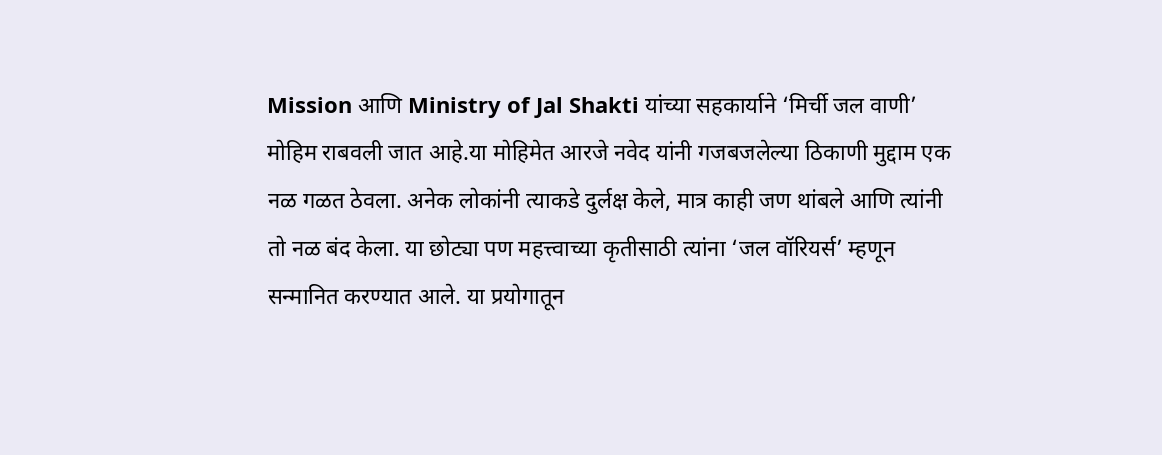Mission आणि Ministry of Jal Shakti यांच्या सहकार्याने ‘मिर्ची जल वाणी’ मोहिम राबवली जात आहे.या मोहिमेत आरजे नवेद यांनी गजबजलेल्या ठिकाणी मुद्दाम एक नळ गळत ठेवला. अनेक लोकांनी त्याकडे दुर्लक्ष केले, मात्र काही जण थांबले आणि त्यांनी तो नळ बंद केला. या छोट्या पण महत्त्वाच्या कृतीसाठी त्यांना ‘जल वॉरियर्स’ म्हणून सन्मानित करण्यात आले. या प्रयोगातून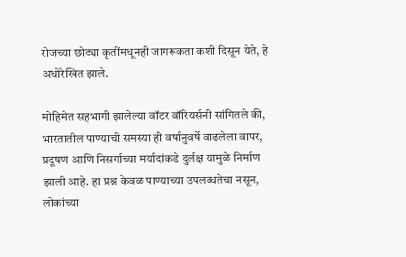रोजच्या छोट्या कृतींमधूनही जागरूकता कशी दिसून येते, हे अधोरेखित झाले.

मोहिमेत सहभागी झालेल्या वॉटर वॉरियर्सनी सांगितले की, भारतातील पाण्याची समस्या ही वर्षानुवर्षे वाढलेला वापर, प्रदूषण आणि निसर्गाच्या मर्यादांकडे दुर्लक्ष यामुळे निर्माण झाली आहे. हा प्रश्न केवळ पाण्याच्या उपलब्धतेचा नसून, लोकांच्या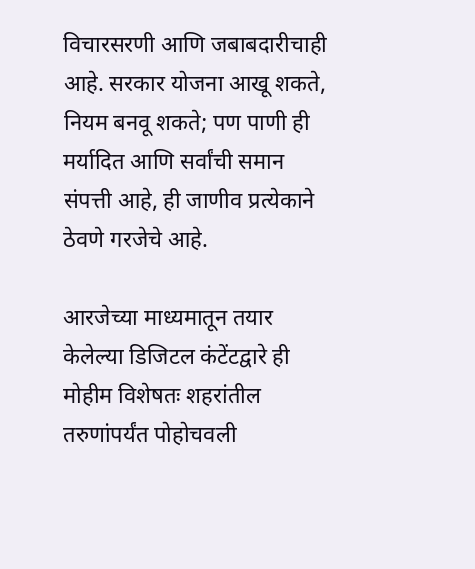विचारसरणी आणि जबाबदारीचाही आहे. सरकार योजना आखू शकते, नियम बनवू शकते; पण पाणी ही मर्यादित आणि सर्वांची समान संपत्ती आहे, ही जाणीव प्रत्येकाने ठेवणे गरजेचे आहे.

आरजेच्या माध्यमातून तयार केलेल्या डिजिटल कंटेंटद्वारे ही मोहीम विशेषतः शहरांतील तरुणांपर्यंत पोहोचवली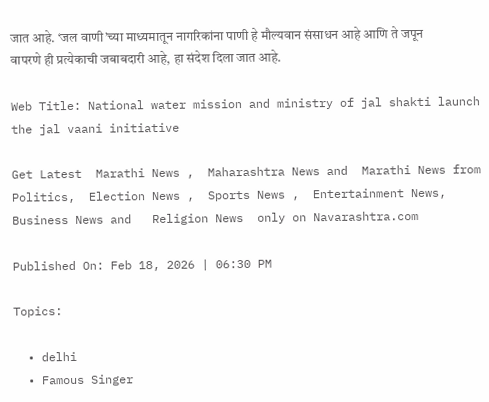जात आहे. ‘जल वाणी’च्या माध्यमातून नागरिकांना पाणी हे मौल्यवान संसाधन आहे आणि ते जपून वापरणे ही प्रत्येकाची जबाबदारी आहे, हा संदेश दिला जात आहे.

Web Title: National water mission and ministry of jal shakti launch the jal vaani initiative

Get Latest  Marathi News ,  Maharashtra News and  Marathi News from Politics,  Election News ,  Sports News ,  Entertainment News,  Business News and   Religion News  only on Navarashtra.com

Published On: Feb 18, 2026 | 06:30 PM

Topics:

  • delhi
  • Famous Singer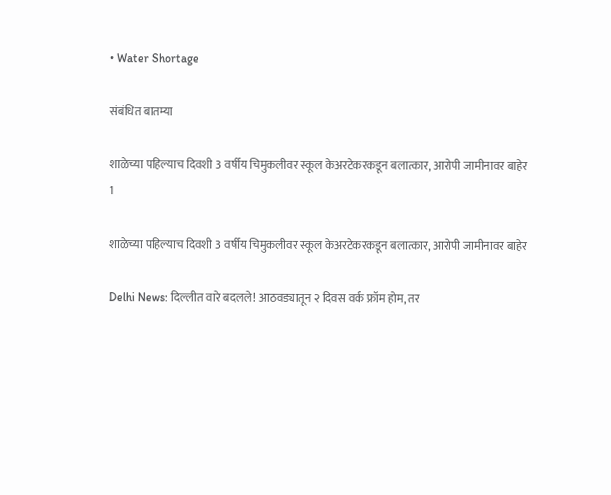• Water Shortage

संबंधित बातम्या

शाळेच्या पहिल्याच दिवशी 3 वर्षीय चिमुकलीवर स्कूल केअरटेकरकडून बलात्कार, आरोपी जामीनावर बाहेर
1

शाळेच्या पहिल्याच दिवशी 3 वर्षीय चिमुकलीवर स्कूल केअरटेकरकडून बलात्कार, आरोपी जामीनावर बाहेर

Delhi News: दिल्लीत वारे बदलले! आठवड्यातून २ दिवस वर्क फ्रॉम होम, तर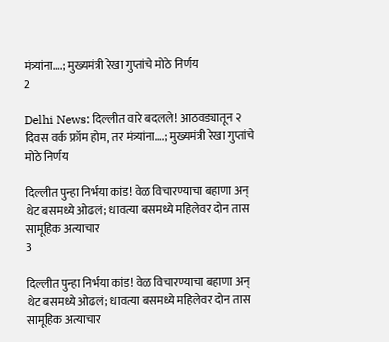मंत्र्यांना….; मुख्यमंत्री रेखा गुप्तांचे मोठे निर्णय
2

Delhi News: दिल्लीत वारे बदलले! आठवड्यातून २ दिवस वर्क फ्रॉम होम, तर मंत्र्यांना….; मुख्यमंत्री रेखा गुप्तांचे मोठे निर्णय

दिल्लीत पुन्हा निर्भया कांड! वेळ विचारण्याचा बहाणा अन् थेट बसमध्ये ओढलं; धावत्या बसमध्ये महिलेवर दोन तास सामूहिक अत्याचार
3

दिल्लीत पुन्हा निर्भया कांड! वेळ विचारण्याचा बहाणा अन् थेट बसमध्ये ओढलं; धावत्या बसमध्ये महिलेवर दोन तास सामूहिक अत्याचार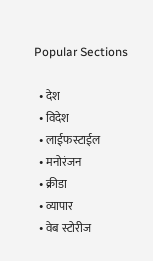Popular Sections

  • देश
  • विदेश
  • लाईफस्टाईल
  • मनोरंजन
  • क्रीडा
  • व्यापार
  • वेब स्टोरीज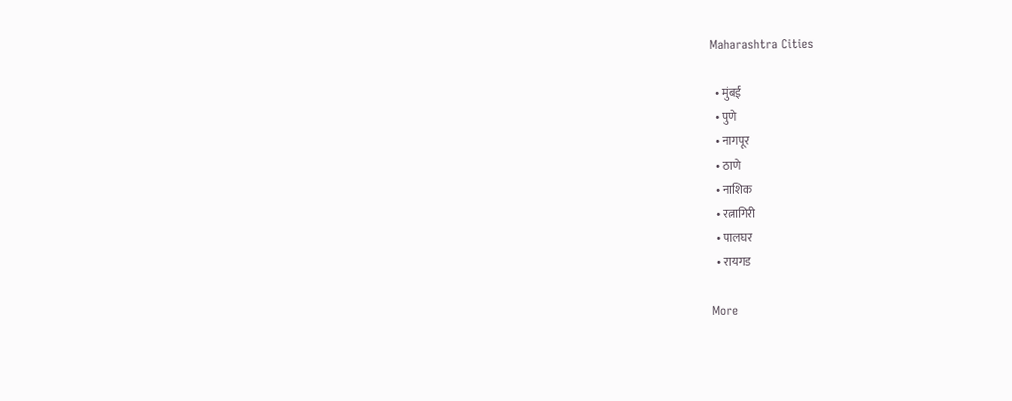Maharashtra Cities

  • मुंबई
  • पुणे
  • नागपूर
  • ठाणे
  • नाशिक
  • रत्नागिरी
  • पालघर
  • रायगड

More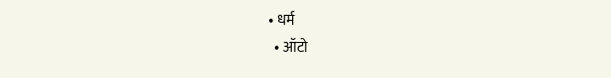• धर्म
  • ऑटो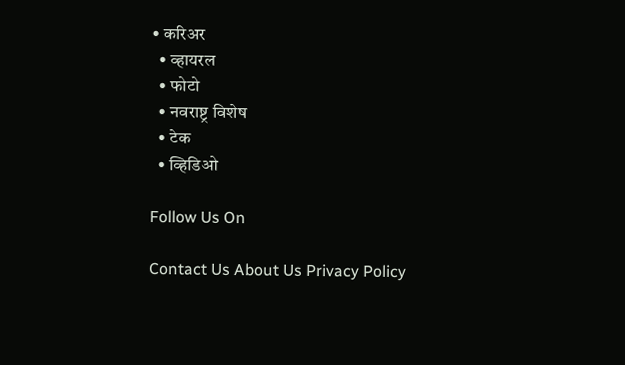• करिअर
  • व्हायरल
  • फोटो
  • नवराष्ट्र विशेष
  • टेक
  • व्हिडिओ

Follow Us On

Contact Us About Us Privacy Policy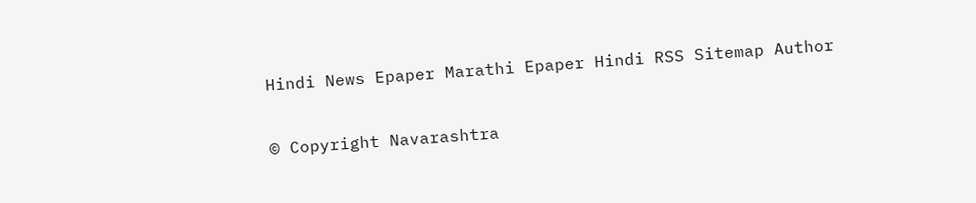Hindi News Epaper Marathi Epaper Hindi RSS Sitemap Author

© Copyright Navarashtra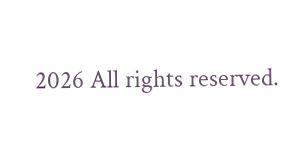2026 All rights reserved.